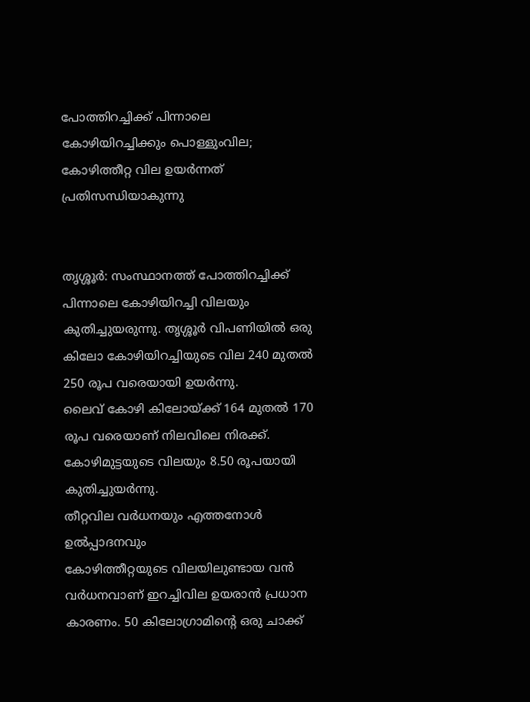പോത്തിറച്ചിക്ക് പിന്നാലെ കോഴിയിറച്ചിക്കും പൊള്ളുംവില; കോഴിത്തീറ്റ വില ഉയര്‍ന്നത് പ്രതിസന്ധിയാകുന്നു


തൃശ്ശൂർ: സംസ്ഥാനത്ത് പോത്തിറച്ചിക്ക് പിന്നാലെ കോഴിയിറച്ചി വിലയും കുതിച്ചുയരുന്നു. തൃശ്ശൂർ വിപണിയില്‍ ഒരു കിലോ കോഴിയിറച്ചിയുടെ വില 240 മുതല്‍ 250 രൂപ വരെയായി ഉയർന്നു.
ലൈവ് കോഴി കിലോയ്ക്ക് 164 മുതല്‍ 170 രൂപ വരെയാണ് നിലവിലെ നിരക്ക്. കോഴിമുട്ടയുടെ വിലയും 8.50 രൂപയായി കുതിച്ചുയർന്നു.
തീറ്റവില വർധനയും എത്തനോള്‍ ഉല്‍പ്പാദനവും
കോഴിത്തീറ്റയുടെ വിലയിലുണ്ടായ വൻ വർധനവാണ് ഇറച്ചിവില ഉയരാൻ പ്രധാന കാരണം. 50 കിലോഗ്രാമിന്റെ ഒരു ചാക്ക്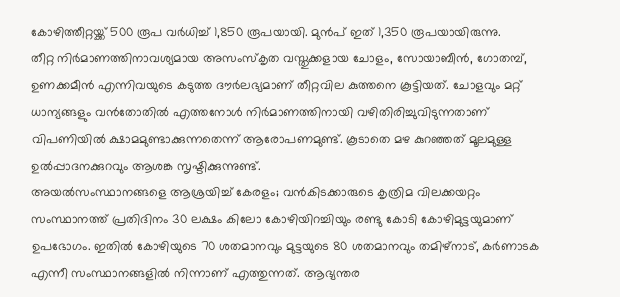കോഴിത്തീറ്റയ്ക്ക് 500 രൂപ വർധിച്ച്‌ 1,850 രൂപയായി. മുൻപ് ഇത് 1,350 രൂപയായിരുന്നു.
തീറ്റ നിർമാണത്തിനാവശ്യമായ അസംസ്‌കൃത വസ്തുക്കളായ ചോളം, സോയാബീൻ, ഗോതമ്പ്, ഉണക്കമീൻ എന്നിവയുടെ കടുത്ത ദൗർലഭ്യമാണ് തീറ്റവില കുത്തനെ കൂട്ടിയത്. ചോളവും മറ്റ് ധാന്യങ്ങളും വൻതോതില്‍ എത്തനോള്‍ നിർമാണത്തിനായി വഴിതിരിച്ചുവിടുന്നതാണ് വിപണിയില്‍ ക്ഷാമമുണ്ടാക്കുന്നതെന്ന് ആരോപണമുണ്ട്. കൂടാതെ മഴ കുറഞ്ഞത് മൂലമുള്ള ഉല്‍പ്പാദനക്കുറവും ആശങ്ക സൃഷ്ടിക്കുന്നുണ്ട്.
അയല്‍സംസ്ഥാനങ്ങളെ ആശ്രയിച്ച്‌ കേരളം; വൻകിടക്കാരുടെ കൃത്രിമ വിലക്കയറ്റം
സംസ്ഥാനത്ത് പ്രതിദിനം 30 ലക്ഷം കിലോ കോഴിയിറച്ചിയും രണ്ടു കോടി കോഴിമുട്ടയുമാണ് ഉപഭോഗം. ഇതില്‍ കോഴിയുടെ 70 ശതമാനവും മുട്ടയുടെ 80 ശതമാനവും തമിഴ്‌നാട്, കർണാടക എന്നീ സംസ്ഥാനങ്ങളില്‍ നിന്നാണ് എത്തുന്നത്. ആഭ്യന്തര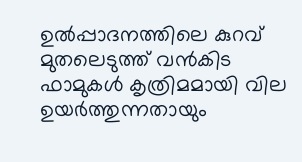ഉല്‍പ്പാദനത്തിലെ കുറവ് മുതലെടുത്ത് വൻകിട ഫാമുകള്‍ കൃത്രിമമായി വില ഉയർത്തുന്നതായും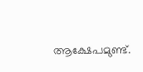ആക്ഷേപമുണ്ട്.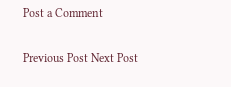Post a Comment

Previous Post Next Post